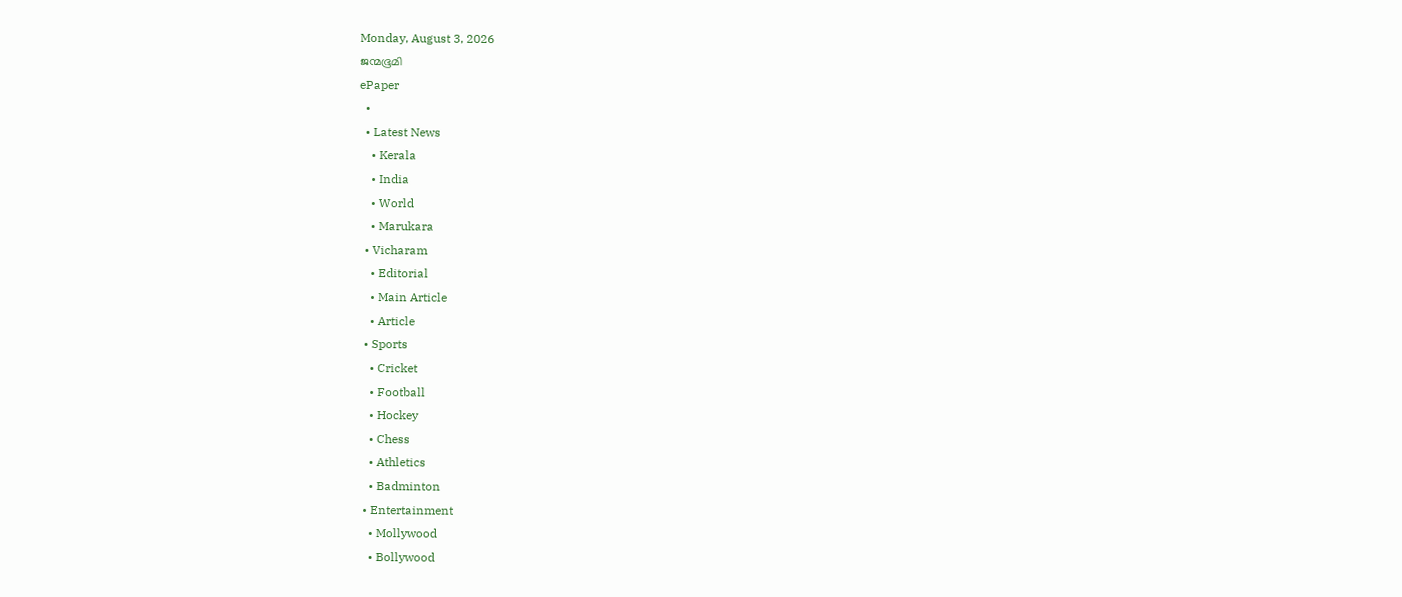Monday, August 3, 2026
ജന്മഭൂമി
ePaper
  •
  • Latest News
    • Kerala
    • India
    • World
    • Marukara
  • Vicharam
    • Editorial
    • Main Article
    • Article
  • Sports
    • Cricket
    • Football
    • Hockey
    • Chess
    • Athletics
    • Badminton
  • Entertainment
    • Mollywood
    • Bollywood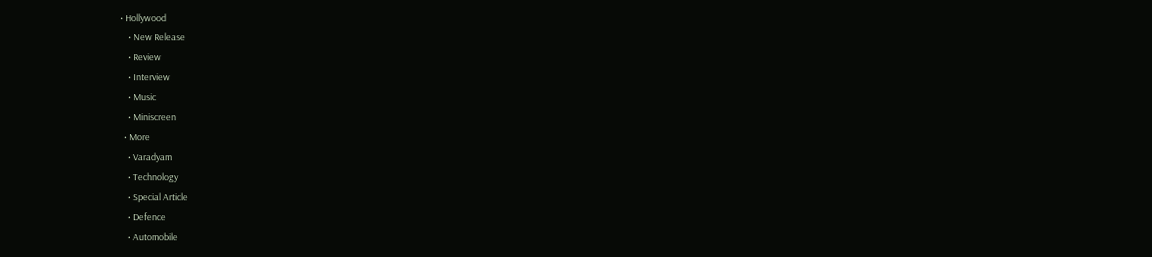• Hollywood
    • New Release
    • Review
    • Interview
    • Music
    • Miniscreen
  • More
    • Varadyam
    • Technology
    • Special Article
    • Defence
    • Automobile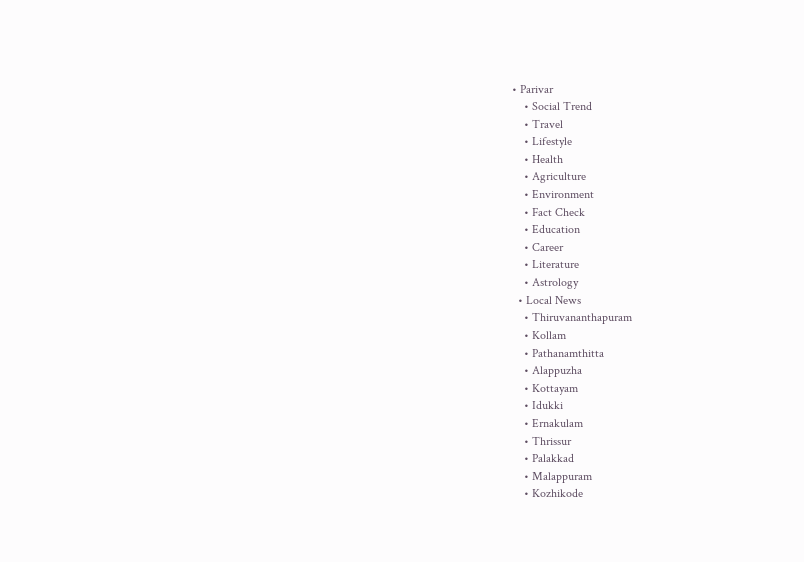• Parivar
    • Social Trend
    • Travel
    • Lifestyle
    • Health
    • Agriculture
    • Environment
    • Fact Check
    • Education
    • Career
    • Literature
    • Astrology
  • Local News
    • Thiruvananthapuram
    • Kollam
    • Pathanamthitta
    • Alappuzha
    • Kottayam
    • Idukki
    • Ernakulam
    • Thrissur
    • Palakkad
    • Malappuram
    • Kozhikode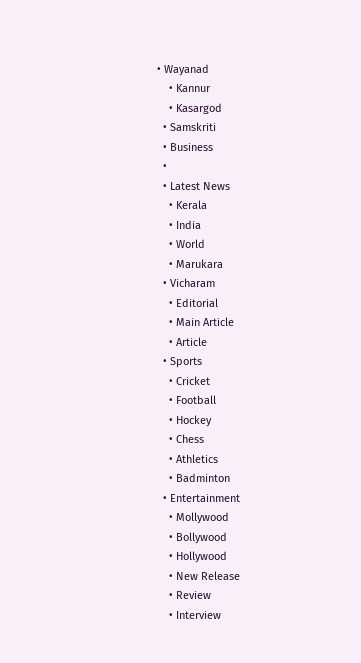• Wayanad
    • Kannur
    • Kasargod
  • Samskriti
  • Business
  •
  • Latest News
    • Kerala
    • India
    • World
    • Marukara
  • Vicharam
    • Editorial
    • Main Article
    • Article
  • Sports
    • Cricket
    • Football
    • Hockey
    • Chess
    • Athletics
    • Badminton
  • Entertainment
    • Mollywood
    • Bollywood
    • Hollywood
    • New Release
    • Review
    • Interview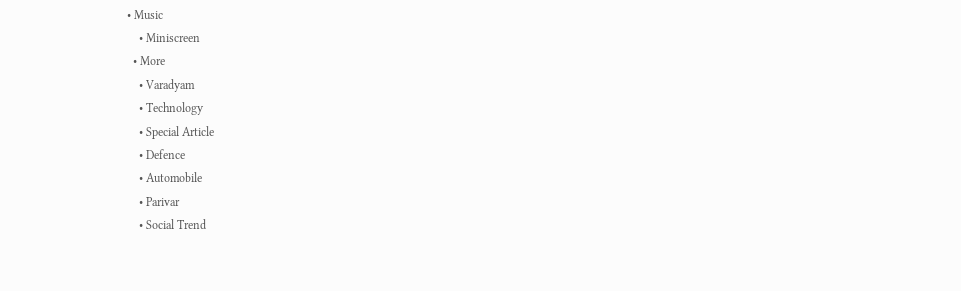• Music
    • Miniscreen
  • More
    • Varadyam
    • Technology
    • Special Article
    • Defence
    • Automobile
    • Parivar
    • Social Trend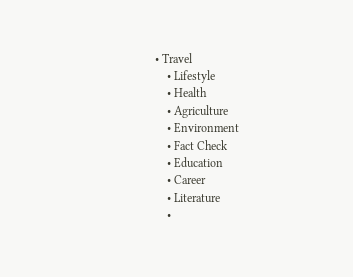• Travel
    • Lifestyle
    • Health
    • Agriculture
    • Environment
    • Fact Check
    • Education
    • Career
    • Literature
    •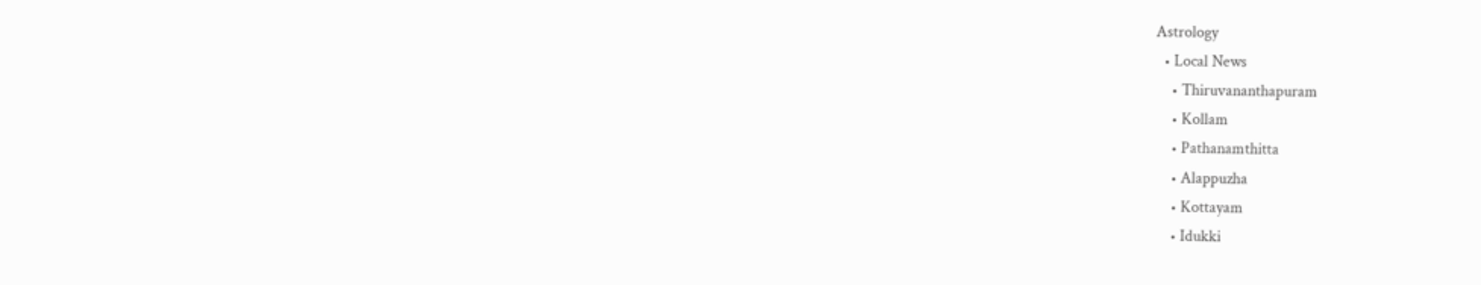Astrology
  • Local News
    • Thiruvananthapuram
    • Kollam
    • Pathanamthitta
    • Alappuzha
    • Kottayam
    • Idukki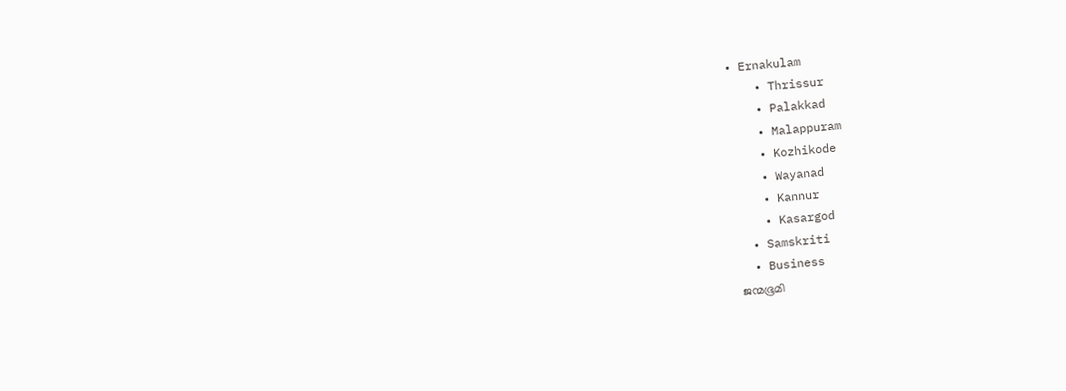• Ernakulam
    • Thrissur
    • Palakkad
    • Malappuram
    • Kozhikode
    • Wayanad
    • Kannur
    • Kasargod
  • Samskriti
  • Business
ജന്മഭൂമി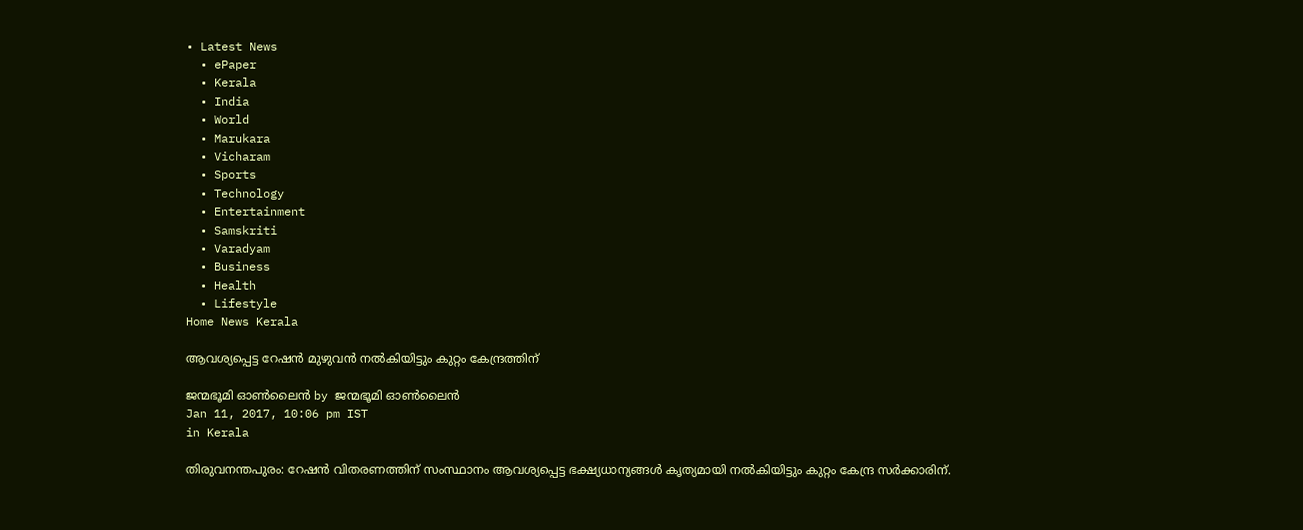• Latest News
  • ePaper
  • Kerala
  • India
  • World
  • Marukara
  • Vicharam
  • Sports
  • Technology
  • Entertainment
  • Samskriti
  • Varadyam
  • Business
  • Health
  • Lifestyle
Home News Kerala

ആവശ്യപ്പെട്ട റേഷന്‍ മുഴുവന്‍ നല്‍കിയിട്ടും കുറ്റം കേന്ദ്രത്തിന്

ജന്മഭൂമി ഓണ്‍ലൈന്‍ by ജന്മഭൂമി ഓണ്‍ലൈന്‍
Jan 11, 2017, 10:06 pm IST
in Kerala

തിരുവനന്തപുരം: റേഷന്‍ വിതരണത്തിന് സംസ്ഥാനം ആവശ്യപ്പെട്ട ഭക്ഷ്യധാന്യങ്ങള്‍ കൃത്യമായി നല്‍കിയിട്ടും കുറ്റം കേന്ദ്ര സര്‍ക്കാരിന്.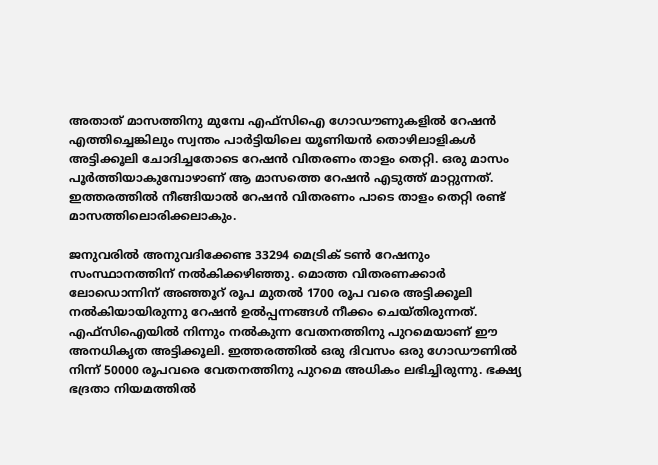അതാത് മാസത്തിനു മുമ്പേ എഫ്‌സിഐ ഗോഡൗണുകളില്‍ റേഷന്‍ എത്തിച്ചെങ്കിലും സ്വന്തം പാര്‍ട്ടിയിലെ യൂണിയന്‍ തൊഴിലാളികള്‍ അട്ടിക്കൂലി ചോദിച്ചതോടെ റേഷന്‍ വിതരണം താളം തെറ്റി. ഒരു മാസം പൂര്‍ത്തിയാകുമ്പോഴാണ് ആ മാസത്തെ റേഷന്‍ എടുത്ത് മാറ്റുന്നത്. ഇത്തരത്തില്‍ നീങ്ങിയാല്‍ റേഷന്‍ വിതരണം പാടെ താളം തെറ്റി രണ്ട് മാസത്തിലൊരിക്കലാകും.

ജനുവരില്‍ അനുവദിക്കേണ്ട 33294 മെട്രിക് ടണ്‍ റേഷനും സംസ്ഥാനത്തിന് നല്‍കിക്കഴിഞ്ഞു. മൊത്ത വിതരണക്കാര്‍ ലോഡൊന്നിന് അഞ്ഞൂറ് രൂപ മുതല്‍ 1700 രൂപ വരെ അട്ടിക്കൂലി നല്‍കിയായിരുന്നു റേഷന്‍ ഉല്‍പ്പന്നങ്ങള്‍ നീക്കം ചെയ്തിരുന്നത്. എഫ്‌സിഐയില്‍ നിന്നും നല്‍കുന്ന വേതനത്തിനു പുറമെയാണ് ഈ അനധികൃത അട്ടിക്കൂലി. ഇത്തരത്തില്‍ ഒരു ദിവസം ഒരു ഗോഡൗണില്‍ നിന്ന് 50000 രൂപവരെ വേതനത്തിനു പുറമെ അധികം ലഭിച്ചിരുന്നു. ഭക്ഷ്യ ഭദ്രതാ നിയമത്തില്‍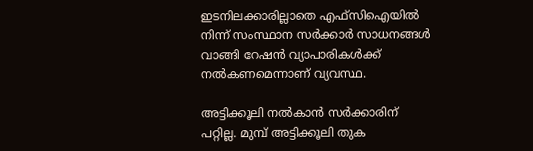ഇടനിലക്കാരില്ലാതെ എഫ്‌സിഐയില്‍ നിന്ന് സംസ്ഥാന സര്‍ക്കാര്‍ സാധനങ്ങള്‍ വാങ്ങി റേഷന്‍ വ്യാപാരികള്‍ക്ക് നല്‍കണമെന്നാണ് വ്യവസ്ഥ.

അട്ടിക്കൂലി നല്‍കാന്‍ സര്‍ക്കാരിന് പറ്റില്ല. മുമ്പ് അട്ടിക്കൂലി തുക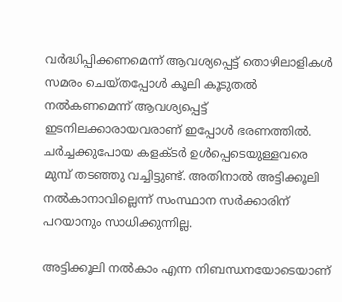വര്‍ദ്ധിപ്പിക്കണമെന്ന് ആവശ്യപ്പെട്ട് തൊഴിലാളികള്‍ സമരം ചെയ്തപ്പോള്‍ കൂലി കൂടുതല്‍ നല്‍കണമെന്ന് ആവശ്യപ്പെട്ട് ഇടനിലക്കാരായവരാണ് ഇപ്പോള്‍ ഭരണത്തില്‍. ചര്‍ച്ചക്കുപോയ കളക്ടര്‍ ഉള്‍പ്പെടെയുള്ളവരെ മുമ്പ് തടഞ്ഞു വച്ചിട്ടുണ്ട്. അതിനാല്‍ അട്ടിക്കൂലി നല്‍കാനാവില്ലെന്ന് സംസ്ഥാന സര്‍ക്കാരിന് പറയാനും സാധിക്കുന്നില്ല.

അട്ടിക്കൂലി നല്‍കാം എന്ന നിബന്ധനയോടെയാണ്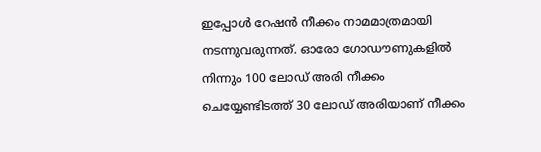ഇപ്പോള്‍ റേഷന്‍ നീക്കം നാമമാത്രമായി നടന്നുവരുന്നത്. ഓരോ ഗോഡൗണുകളില്‍ നിന്നും 100 ലോഡ് അരി നീക്കം ചെയ്യേണ്ടിടത്ത് 30 ലോഡ് അരിയാണ് നീക്കം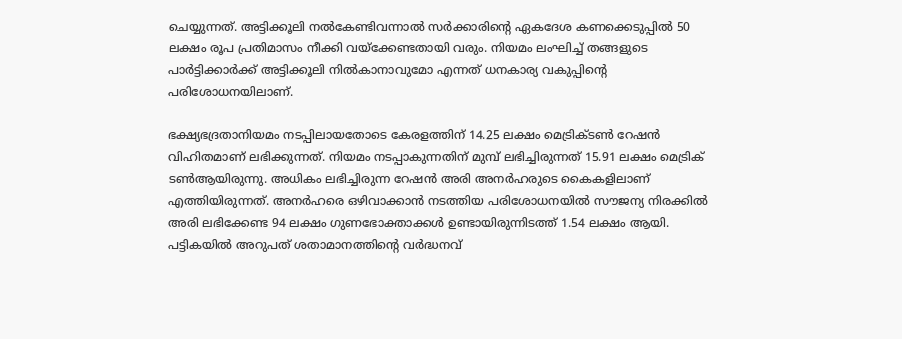ചെയ്യുന്നത്. അട്ടിക്കൂലി നല്‍കേണ്ടിവന്നാല്‍ സര്‍ക്കാരിന്റെ ഏകദേശ കണക്കെടുപ്പില്‍ 50 ലക്ഷം രൂപ പ്രതിമാസം നീക്കി വയ്‌ക്കേണ്ടതായി വരും. നിയമം ലംഘിച്ച് തങ്ങളുടെ പാര്‍ട്ടിക്കാര്‍ക്ക് അട്ടിക്കൂലി നില്‍കാനാവുമോ എന്നത് ധനകാര്യ വകുപ്പിന്റെ പരിശോധനയിലാണ്.

ഭക്ഷ്യഭദ്രതാനിയമം നടപ്പിലായതോടെ കേരളത്തിന് 14.25 ലക്ഷം മെട്രിക്ടണ്‍ റേഷന്‍ വിഹിതമാണ് ലഭിക്കുന്നത്. നിയമം നടപ്പാകുന്നതിന് മുമ്പ് ലഭിച്ചിരുന്നത് 15.91 ലക്ഷം മെട്രിക് ടണ്‍ആയിരുന്നു. അധികം ലഭിച്ചിരുന്ന റേഷന്‍ അരി അനര്‍ഹരുടെ കൈകളിലാണ് എത്തിയിരുന്നത്. അനര്‍ഹരെ ഒഴിവാക്കാന്‍ നടത്തിയ പരിശോധനയില്‍ സൗജന്യ നിരക്കില്‍ അരി ലഭിക്കേണ്ട 94 ലക്ഷം ഗുണഭോക്താക്കള്‍ ഉണ്ടായിരുന്നിടത്ത് 1.54 ലക്ഷം ആയി. പട്ടികയില്‍ അറുപത് ശതാമാനത്തിന്റെ വര്‍ദ്ധനവ്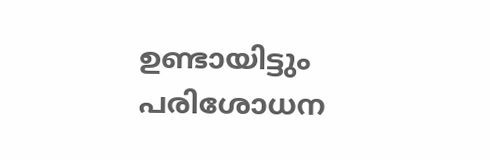ഉണ്ടായിട്ടും പരിശോധന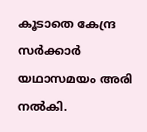കൂടാതെ കേന്ദ്ര സര്‍ക്കാര്‍ യഥാസമയം അരി നല്‍കി.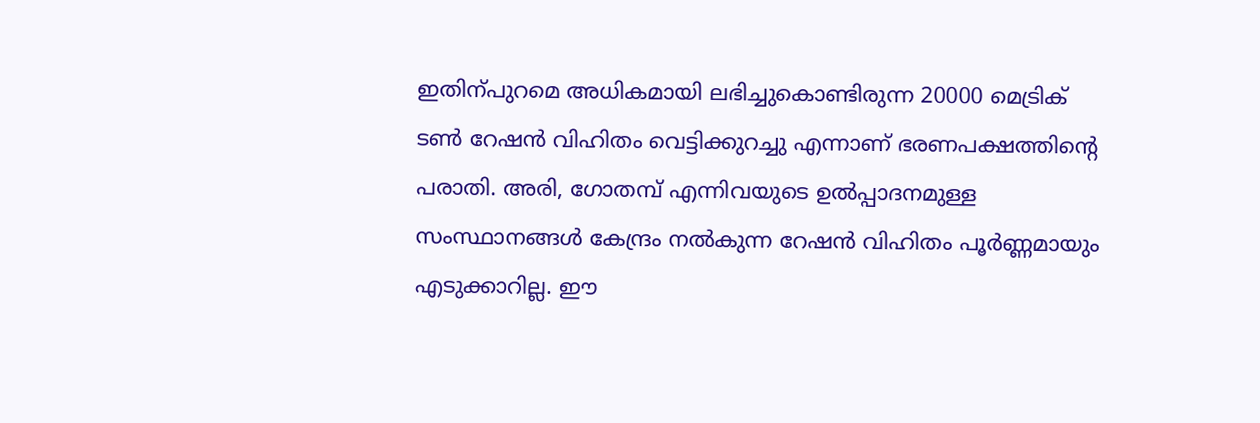ഇതിന്പുറമെ അധികമായി ലഭിച്ചുകൊണ്ടിരുന്ന 20000 മെട്രിക് ടണ്‍ റേഷന്‍ വിഹിതം വെട്ടിക്കുറച്ചു എന്നാണ് ഭരണപക്ഷത്തിന്റെ പരാതി. അരി, ഗോതമ്പ് എന്നിവയുടെ ഉല്‍പ്പാദനമുള്ള സംസ്ഥാനങ്ങള്‍ കേന്ദ്രം നല്‍കുന്ന റേഷന്‍ വിഹിതം പൂര്‍ണ്ണമായും എടുക്കാറില്ല. ഈ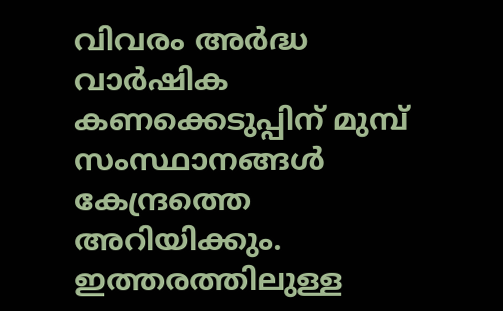വിവരം അര്‍ദ്ധ വാര്‍ഷിക കണക്കെടുപ്പിന് മുമ്പ് സംസ്ഥാനങ്ങള്‍ കേന്ദ്രത്തെ അറിയിക്കും. ഇത്തരത്തിലുള്ള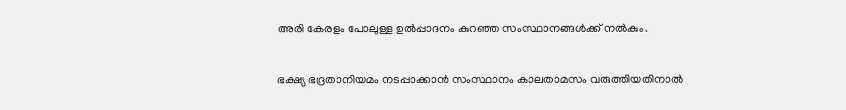അരി കേരളം പോലുള്ള ഉല്‍പ്പാദനം കുറഞ്ഞ സംസ്ഥാനങ്ങള്‍ക്ക് നല്‍കും.

ഭക്ഷ്യ ഭദ്രതാനിയമം നടപ്പാക്കാന്‍ സംസ്ഥാനം കാലതാമസം വരുത്തിയതിനാല്‍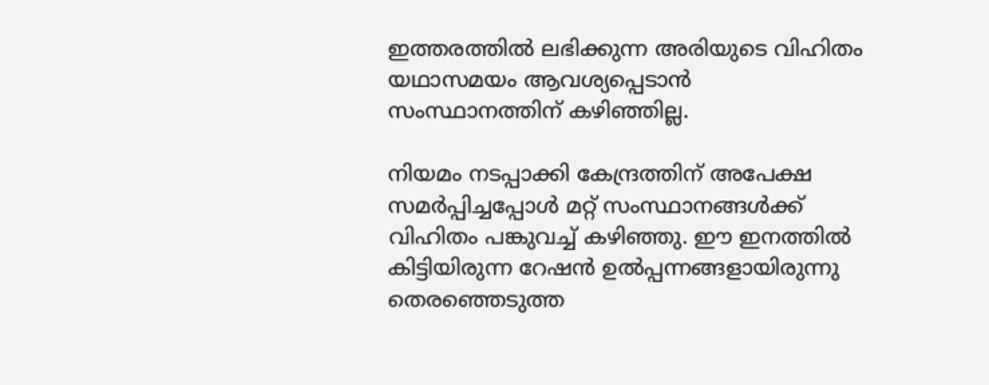ഇത്തരത്തില്‍ ലഭിക്കുന്ന അരിയുടെ വിഹിതം യഥാസമയം ആവശ്യപ്പെടാന്‍ സംസ്ഥാനത്തിന് കഴിഞ്ഞില്ല.

നിയമം നടപ്പാക്കി കേന്ദ്രത്തിന് അപേക്ഷ സമര്‍പ്പിച്ചപ്പോള്‍ മറ്റ് സംസ്ഥാനങ്ങള്‍ക്ക് വിഹിതം പങ്കുവച്ച് കഴിഞ്ഞു. ഈ ഇനത്തില്‍ കിട്ടിയിരുന്ന റേഷന്‍ ഉല്‍പ്പന്നങ്ങളായിരുന്നു തെരഞ്ഞെടുത്ത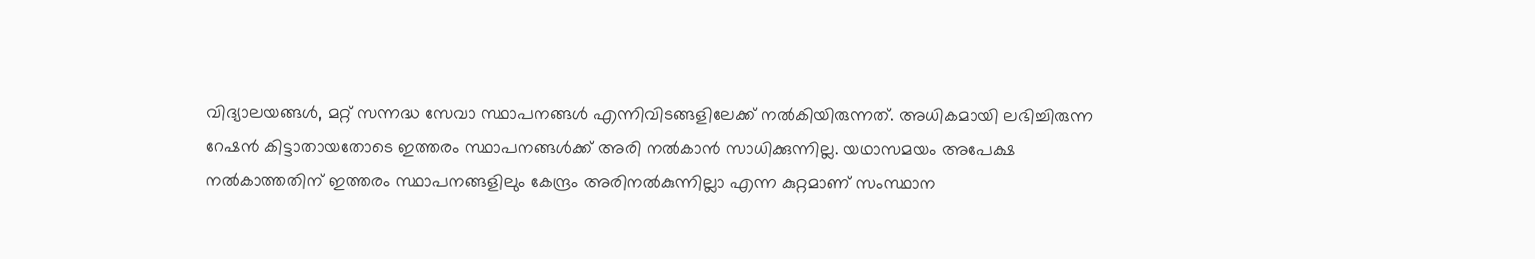വിദ്യാലയങ്ങള്‍, മറ്റ് സന്നദ്ധ സേവാ സ്ഥാപനങ്ങള്‍ എന്നിവിടങ്ങളിലേക്ക് നല്‍കിയിരുന്നത്. അധികമായി ലഭിച്ചിരുന്ന റേഷന്‍ കിട്ടാതായതോടെ ഇത്തരം സ്ഥാപനങ്ങള്‍ക്ക് അരി നല്‍കാന്‍ സാധിക്കുന്നില്ല. യഥാസമയം അപേക്ഷ നല്‍കാത്തതിന് ഇത്തരം സ്ഥാപനങ്ങളിലും കേന്ദ്രം അരിനല്‍കുന്നില്ലാ എന്ന കുറ്റമാണ് സംസ്ഥാന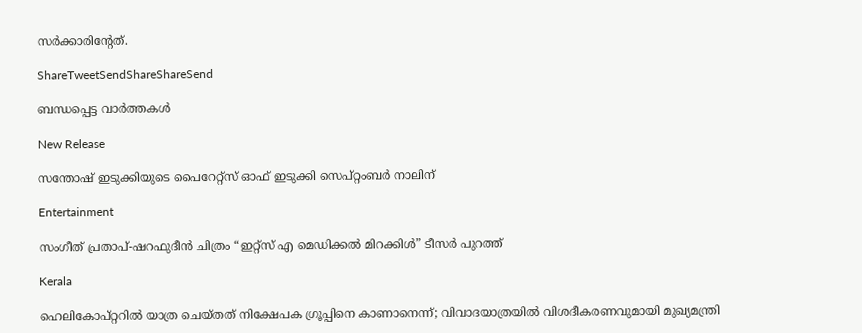സര്‍ക്കാരിന്റേത്.

ShareTweetSendShareShareSend

ബന്ധപ്പെട്ട വാര്‍ത്തകള്‍

New Release

സന്തോഷ് ഇടുക്കിയുടെ പൈറേറ്റ്സ് ഓഫ് ഇടുക്കി സെപ്റ്റംബർ നാലിന്

Entertainment

സംഗീത് പ്രതാപ്-ഷറഫുദീൻ ചിത്രം “ഇറ്റ്സ് എ മെഡിക്കൽ മിറക്കിൾ” ടീസർ പുറത്ത്

Kerala

ഹെലികോപ്റ്ററിൽ യാത്ര ചെയ്തത് നിക്ഷേപക ഗ്രൂപ്പിനെ കാണാനെന്ന്; വിവാദയാത്രയിൽ വിശദീകരണവുമായി മുഖ്യമന്ത്രി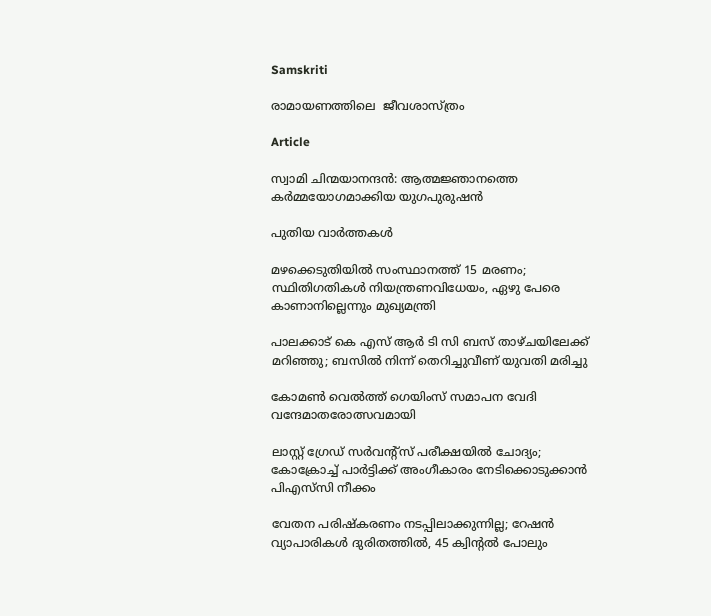Samskriti

രാമായണത്തിലെ  ജീവശാസ്ത്രം

Article

സ്വാമി ചിന്മയാനന്ദൻ: ആത്മജ്ഞാനത്തെ കർമ്മയോഗമാക്കിയ യുഗപുരുഷൻ

പുതിയ വാര്‍ത്തകള്‍

മഴക്കെടുതിയിൽ സംസ്ഥാനത്ത് 15 മരണം; സ്ഥിതിഗതികൾ നിയന്ത്രണവിധേയം, ഏഴു പേരെ കാണാനില്ലെന്നും മുഖ്യമന്ത്രി

പാലക്കാട് കെ എസ് ആര്‍ ടി സി ബസ് താഴ്ചയിലേക്ക് മറിഞ്ഞു; ബസില്‍ നിന്ന് തെറിച്ചുവീണ് യുവതി മരിച്ചു

കോമൺ വെൽത്ത് ഗെയിംസ് സമാപന വേദി വന്ദേമാതരോത്സവമായി

ലാസ്റ്റ് ഗ്രേഡ് സര്‍വന്റ്‌സ് പരീക്ഷയില്‍ ചോദ്യം; കോക്രോച്ച് പാര്‍ട്ടിക്ക് അംഗീകാരം നേടിക്കൊടുക്കാന്‍ പിഎസ്‌സി നീക്കം

വേതന പരിഷ്‌കരണം നടപ്പിലാക്കുന്നില്ല; റേഷന്‍ വ്യാപാരികള്‍ ദുരിതത്തില്‍, 45 ക്വിന്റല്‍ പോലും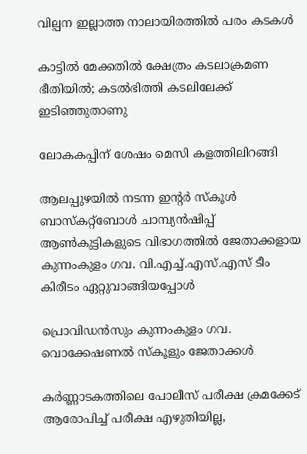വില്പന ഇല്ലാത്ത നാലായിരത്തില്‍ പരം കടകൾ

കാട്ടില്‍ മേക്കതില്‍ ക്ഷേത്രം കടലാക്രമണ ഭീതിയില്‍; കടല്‍ഭിത്തി കടലിലേക്ക് ഇടിഞ്ഞുതാണു

ലോകകപ്പിന് ശേഷം മെസി കളത്തിലിറങ്ങി

ആലപ്പുഴയില്‍ നടന്ന ഇന്റര്‍ സ്‌കൂള്‍ ബാസ്‌കറ്റ്‌ബോള്‍ ചാമ്പ്യന്‍ഷിപ്പ് ആണ്‍കുട്ടികളുടെ വിഭാഗത്തില്‍ ജേതാക്കളായ കുന്നംകുളം ഗവ. വി.എച്ച്.എസ്.എസ് ടീം കിരീടം ഏറ്റുവാങ്ങിയപ്പോള്‍

പ്രൊവിഡന്‍സും കുന്നംകുളം ഗവ. വൊക്കേഷണല്‍ സ്‌കൂളും ജേതാക്കള്‍

കർണ്ണാടകത്തിലെ പോലീസ് പരീക്ഷ ക്രമക്കേട് ആരോപിച്ച് പരീക്ഷ എഴുതിയില്ല,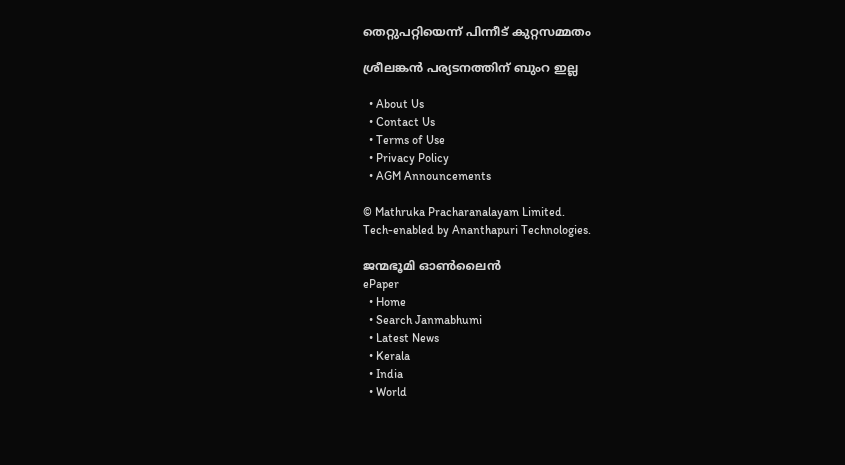തെറ്റുപറ്റിയെന്ന് പിന്നീട് കുറ്റസമ്മതം

ശ്രീലങ്കന്‍ പര്യടനത്തിന് ബുംറ ഇല്ല

  • About Us
  • Contact Us
  • Terms of Use
  • Privacy Policy
  • AGM Announcements

© Mathruka Pracharanalayam Limited.
Tech-enabled by Ananthapuri Technologies.

ജന്മഭൂമി ഓണ്‍ലൈന്‍
ePaper
  • Home
  • Search Janmabhumi
  • Latest News
  • Kerala
  • India
  • World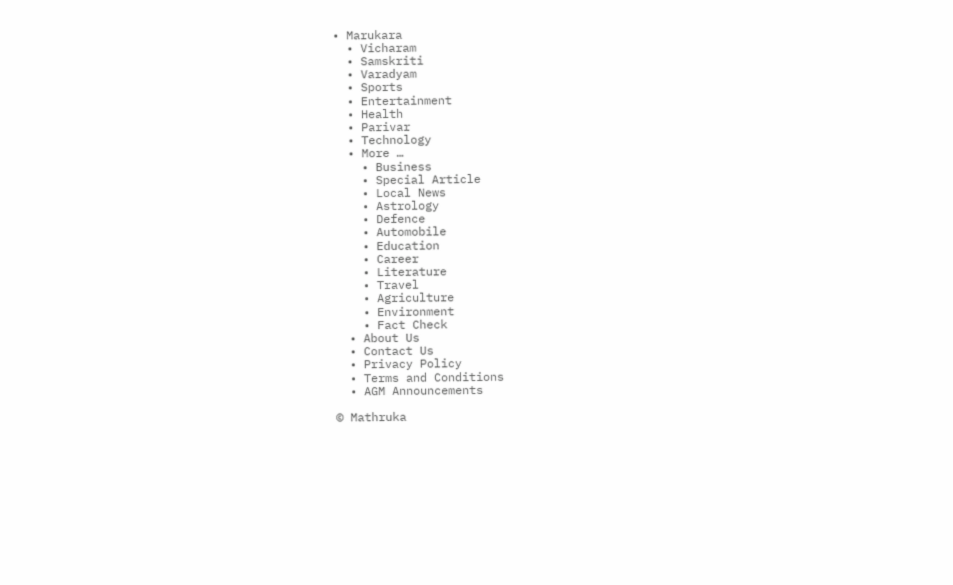• Marukara
  • Vicharam
  • Samskriti
  • Varadyam
  • Sports
  • Entertainment
  • Health
  • Parivar
  • Technology
  • More …
    • Business
    • Special Article
    • Local News
    • Astrology
    • Defence
    • Automobile
    • Education
    • Career
    • Literature
    • Travel
    • Agriculture
    • Environment
    • Fact Check
  • About Us
  • Contact Us
  • Privacy Policy
  • Terms and Conditions
  • AGM Announcements

© Mathruka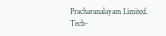Pracharanalayam Limited.
Tech-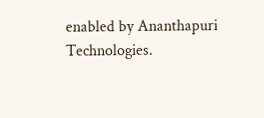enabled by Ananthapuri Technologies.